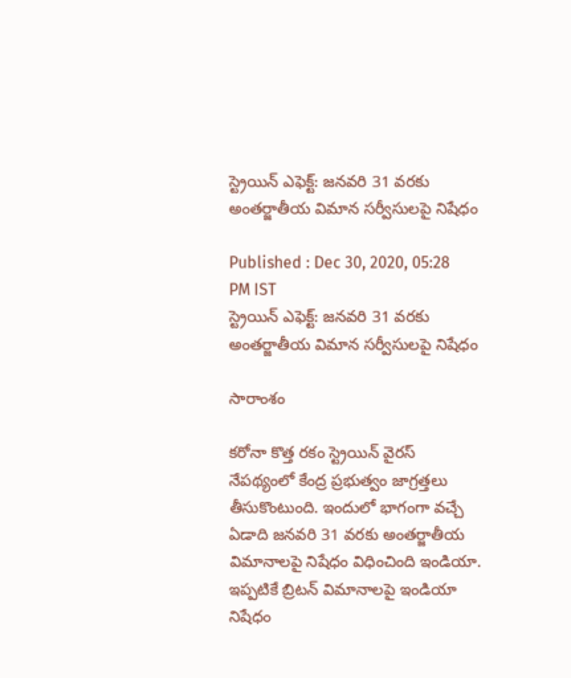స్ట్రెయిన్ ఎఫెక్ట్: జనవరి 31 వరకు అంతర్జాతీయ విమాన సర్వీసులపై నిషేధం

Published : Dec 30, 2020, 05:28 PM IST
స్ట్రెయిన్ ఎఫెక్ట్: జనవరి 31 వరకు అంతర్జాతీయ విమాన సర్వీసులపై నిషేధం

సారాంశం

కరోనా కొత్త రకం స్ట్రెయిన్ వైరస్ నేపథ్యంలో కేంద్ర ప్రభుత్వం జాగ్రత్తలు తీసుకొంటుంది. ఇందులో భాగంగా వచ్చే ఏడాది జనవరి 31 వరకు అంతర్జాతీయ విమానాలపై నిషేధం విధించింది ఇండియా. ఇప్పటికే బ్రిటన్ విమానాలపై ఇండియా నిషేధం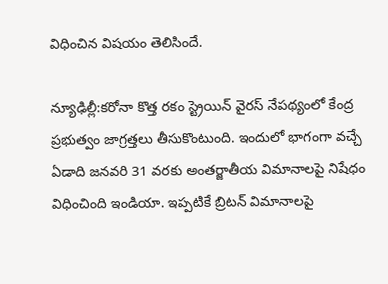విధించిన విషయం తెలిసిందే.

న్యూఢిల్లీ:కరోనా కొత్త రకం స్ట్రెయిన్ వైరస్ నేపథ్యంలో కేంద్ర ప్రభుత్వం జాగ్రత్తలు తీసుకొంటుంది. ఇందులో భాగంగా వచ్చే ఏడాది జనవరి 31 వరకు అంతర్జాతీయ విమానాలపై నిషేధం విధించింది ఇండియా. ఇప్పటికే బ్రిటన్ విమానాలపై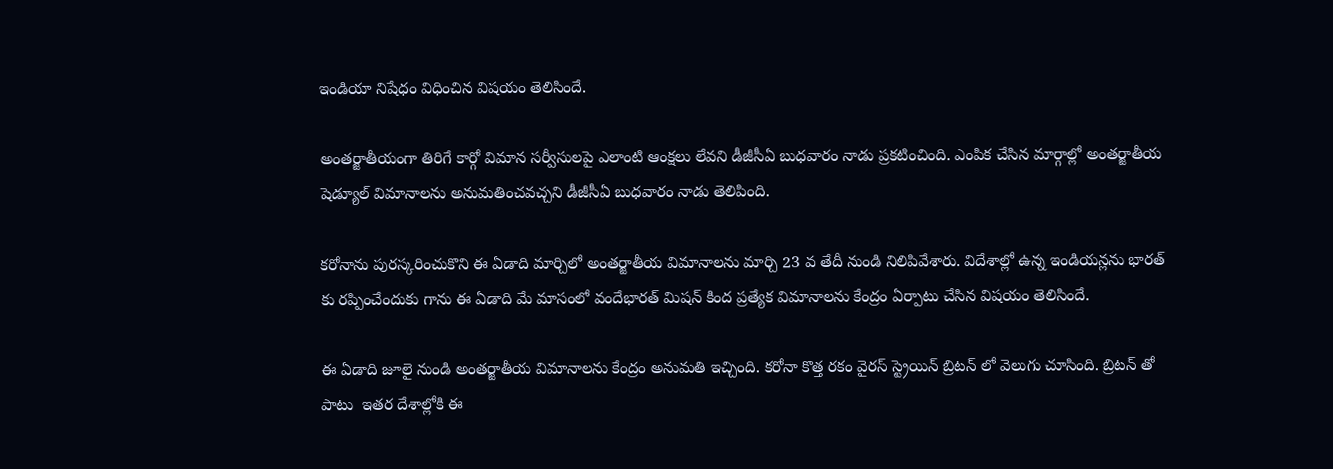ఇండియా నిషేధం విధించిన విషయం తెలిసిందే.

అంతర్జాతీయంగా తిరిగే కార్గో విమాన సర్వీసులపై ఎలాంటి ఆంక్షలు లేవని డీజీసీఏ బుధవారం నాడు ప్రకటించింది. ఎంపిక చేసిన మార్గాల్లో అంతర్జాతీయ షెడ్యూల్ విమానాలను అనుమతించవచ్చని డీజీసీఏ బుధవారం నాడు తెలిపింది.

కరోనాను పురస్కరించుకొని ఈ ఏడాది మార్చిలో అంతర్జాతీయ విమానాలను మార్చి 23 వ తేదీ నుండి నిలిపివేశారు. విదేశాల్లో ఉన్న ఇండియన్లను భారత్ కు రప్పించేందుకు గాను ఈ ఏడాది మే మాసంలో వందేభారత్ మిషన్ కింద ప్రత్యేక విమానాలను కేంద్రం ఏర్పాటు చేసిన విషయం తెలిసిందే.

ఈ ఏడాది జూలై నుండి అంతర్జాతీయ విమానాలను కేంద్రం అనుమతి ఇచ్చింది. కరోనా కొత్త రకం వైరస్ స్ట్రెయిన్ బ్రిటన్ లో వెలుగు చూసింది. బ్రిటన్ తో పాటు  ఇతర దేశాల్లోకి ఈ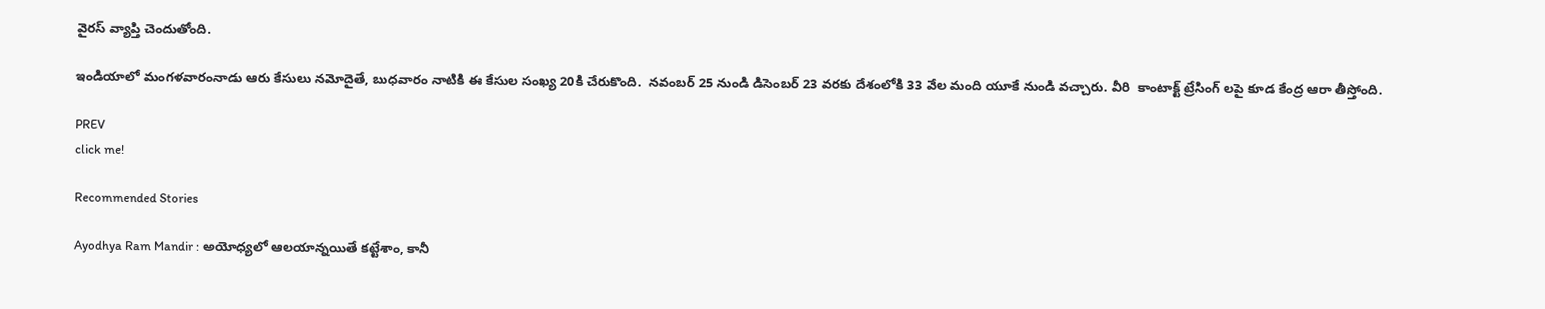వైరస్ వ్యాప్తి చెందుతోంది.

ఇండియాలో మంగళవారంనాడు ఆరు కేసులు నమోదైతే, బుధవారం నాటికి ఈ కేసుల సంఖ్య 20కి చేరుకొంది.  నవంబర్ 25 నుండి డిసెంబర్ 23 వరకు దేశంలోకి 33 వేల మంది యూకే నుండి వచ్చారు. వీరి  కాంటాక్ట్ ట్రేసింగ్ లపై కూడ కేంద్ర ఆరా తీస్తోంది.

PREV
click me!

Recommended Stories

Ayodhya Ram Mandir : అయోధ్యలో ఆలయాన్నయితే కట్టేశాం, కానీ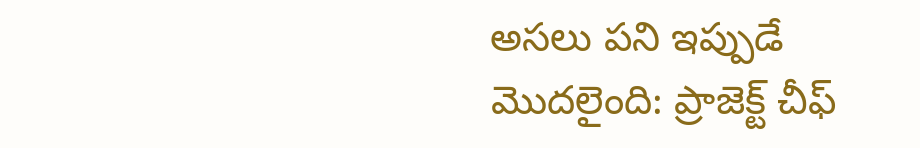అసలు పని ఇప్పుడే మొదలైంది: ప్రాజెక్ట్ చీఫ్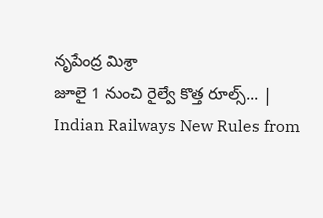నృపేంద్ర మిశ్రా
జూలై 1 నుంచి రైల్వే కొత్త రూల్స్... | Indian Railways New Rules from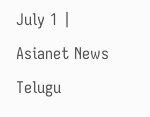July 1 | Asianet News Telugu